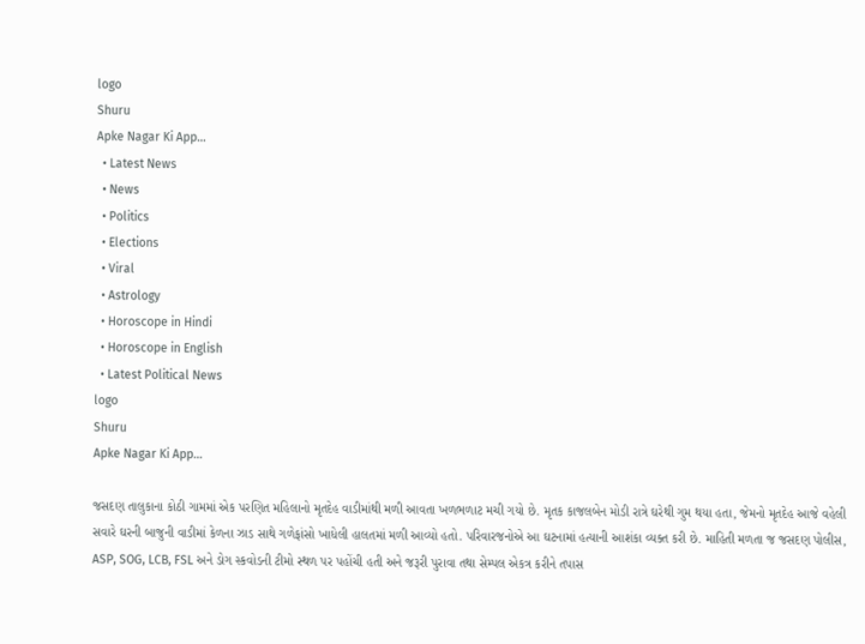logo
Shuru
Apke Nagar Ki App…
  • Latest News
  • News
  • Politics
  • Elections
  • Viral
  • Astrology
  • Horoscope in Hindi
  • Horoscope in English
  • Latest Political News
logo
Shuru
Apke Nagar Ki App…

જસદણ તાલુકાના કોઠી ગામમાં એક પરણિત મહિલાનો મૃતદેહ વાડીમાંથી મળી આવતા ખળભળાટ મચી ગયો છે. મૃતક કાજલબેન મોડી રાત્રે ઘરેથી ગુમ થયા હતા, જેમનો મૃતદેહ આજે વહેલી સવારે ઘરની બાજુની વાડીમાં કેળના ઝાડ સાથે ગળેફાંસો ખાધેલી હાલતમાં મળી આવ્યો હતો. પરિવારજનોએ આ ઘટનામાં હત્યાની આશંકા વ્યક્ત કરી છે. માહિતી મળતા જ જસદણ પોલીસ, ASP, SOG, LCB, FSL અને ડોગ સ્કવોડની ટીમો સ્થળ પર પહોંચી હતી અને જરૂરી પુરાવા તથા સેમ્પલ એકત્ર કરીને તપાસ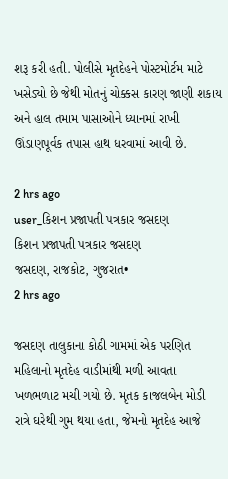શરૂ કરી હતી. પોલીસે મૃતદેહને પોસ્ટમોર્ટમ માટે ખસેડ્યો છે જેથી મોતનું ચોક્કસ કારણ જાણી શકાય અને હાલ તમામ પાસાઓને ધ્યાનમાં રાખી ઊંડાણપૂર્વક તપાસ હાથ ધરવામાં આવી છે.

2 hrs ago
user_કિશન પ્રજાપતી પત્રકાર જસદણ
કિશન પ્રજાપતી પત્રકાર જસદણ
જસદણ, રાજકોટ, ગુજરાત•
2 hrs ago

જસદણ તાલુકાના કોઠી ગામમાં એક પરણિત મહિલાનો મૃતદેહ વાડીમાંથી મળી આવતા ખળભળાટ મચી ગયો છે. મૃતક કાજલબેન મોડી રાત્રે ઘરેથી ગુમ થયા હતા, જેમનો મૃતદેહ આજે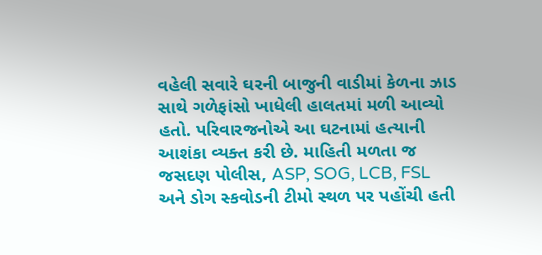વહેલી સવારે ઘરની બાજુની વાડીમાં કેળના ઝાડ સાથે ગળેફાંસો ખાધેલી હાલતમાં મળી આવ્યો હતો. પરિવારજનોએ આ ઘટનામાં હત્યાની આશંકા વ્યક્ત કરી છે. માહિતી મળતા જ જસદણ પોલીસ, ASP, SOG, LCB, FSL અને ડોગ સ્કવોડની ટીમો સ્થળ પર પહોંચી હતી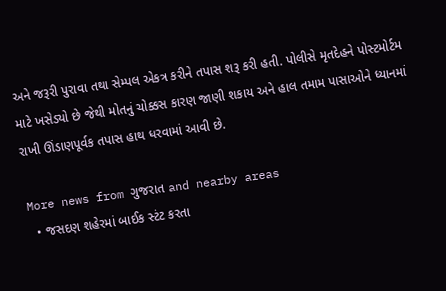અને જરૂરી પુરાવા તથા સેમ્પલ એકત્ર કરીને તપાસ શરૂ કરી હતી. પોલીસે મૃતદેહને પોસ્ટમોર્ટમ માટે ખસેડ્યો છે જેથી મોતનું ચોક્કસ કારણ જાણી શકાય અને હાલ તમામ પાસાઓને ધ્યાનમાં રાખી ઊંડાણપૂર્વક તપાસ હાથ ધરવામાં આવી છે.

More news from ગુજરાત and nearby areas
  • જસદણ શહેરમાં બાઈક સ્ટંટ કરતા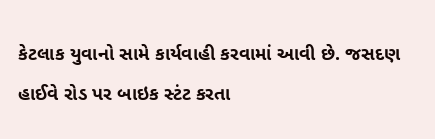કેટલાક યુવાનો સામે કાર્યવાહી કરવામાં આવી છે. જસદણ હાઈવે રોડ પર બાઇક સ્ટંટ કરતા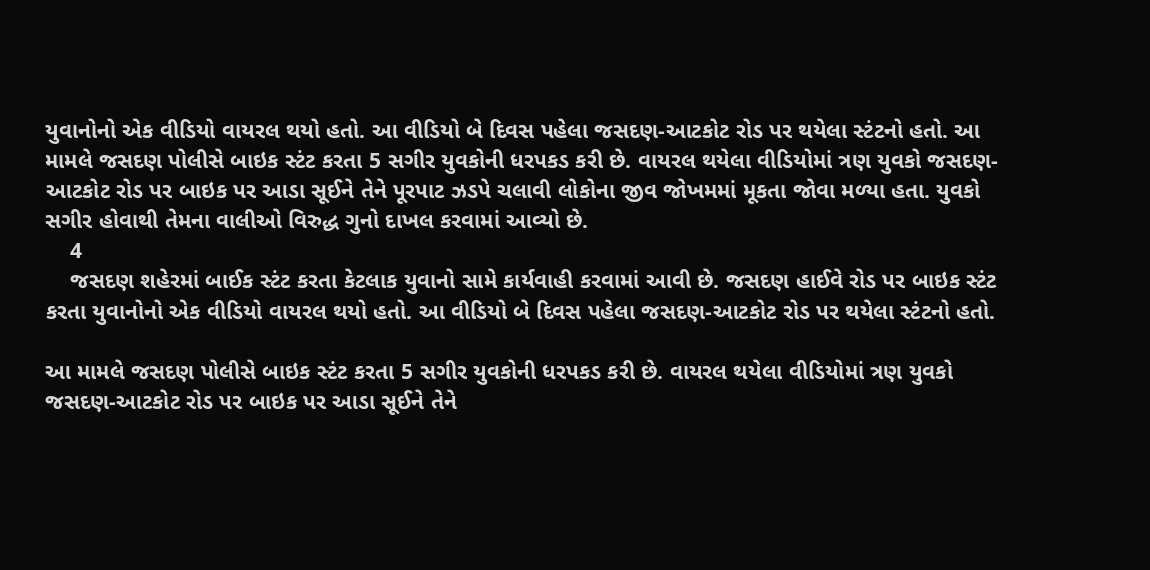યુવાનોનો એક વીડિયો વાયરલ થયો હતો. આ વીડિયો બે દિવસ પહેલા જસદણ-આટકોટ રોડ પર થયેલા સ્ટંટનો હતો. આ મામલે જસદણ પોલીસે બાઇક સ્ટંટ કરતા 5 સગીર યુવકોની ધરપકડ કરી છે. વાયરલ થયેલા વીડિયોમાં ત્રણ યુવકો જસદણ-આટકોટ રોડ પર બાઇક પર આડા સૂઈને તેને પૂરપાટ ઝડપે ચલાવી લોકોના જીવ જોખમમાં મૂકતા જોવા મળ્યા હતા. યુવકો સગીર હોવાથી તેમના વાલીઓ વિરુદ્ધ ગુનો દાખલ કરવામાં આવ્યો છે.
    4
    જસદણ શહેરમાં બાઈક સ્ટંટ કરતા કેટલાક યુવાનો સામે કાર્યવાહી કરવામાં આવી છે. જસદણ હાઈવે રોડ પર બાઇક સ્ટંટ કરતા યુવાનોનો એક વીડિયો વાયરલ થયો હતો. આ વીડિયો બે દિવસ પહેલા જસદણ-આટકોટ રોડ પર થયેલા સ્ટંટનો હતો.

આ મામલે જસદણ પોલીસે બાઇક સ્ટંટ કરતા 5 સગીર યુવકોની ધરપકડ કરી છે. વાયરલ થયેલા વીડિયોમાં ત્રણ યુવકો જસદણ-આટકોટ રોડ પર બાઇક પર આડા સૂઈને તેને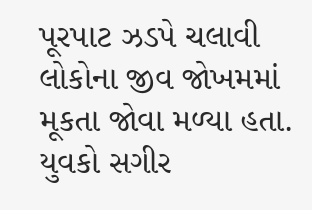પૂરપાટ ઝડપે ચલાવી લોકોના જીવ જોખમમાં મૂકતા જોવા મળ્યા હતા. યુવકો સગીર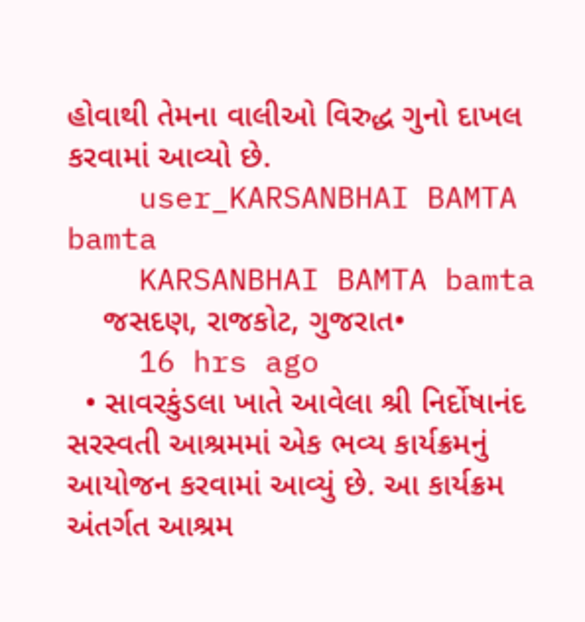હોવાથી તેમના વાલીઓ વિરુદ્ધ ગુનો દાખલ કરવામાં આવ્યો છે.
    user_KARSANBHAI BAMTA bamta
    KARSANBHAI BAMTA bamta
    જસદણ, રાજકોટ, ગુજરાત•
    16 hrs ago
  • સાવરકુંડલા ખાતે આવેલા શ્રી નિર્દોષાનંદ સરસ્વતી આશ્રમમાં એક ભવ્ય કાર્યક્રમનું આયોજન કરવામાં આવ્યું છે. આ કાર્યક્રમ અંતર્ગત આશ્રમ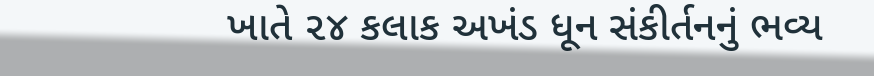ખાતે ૨૪ કલાક અખંડ ધૂન સંકીર્તનનું ભવ્ય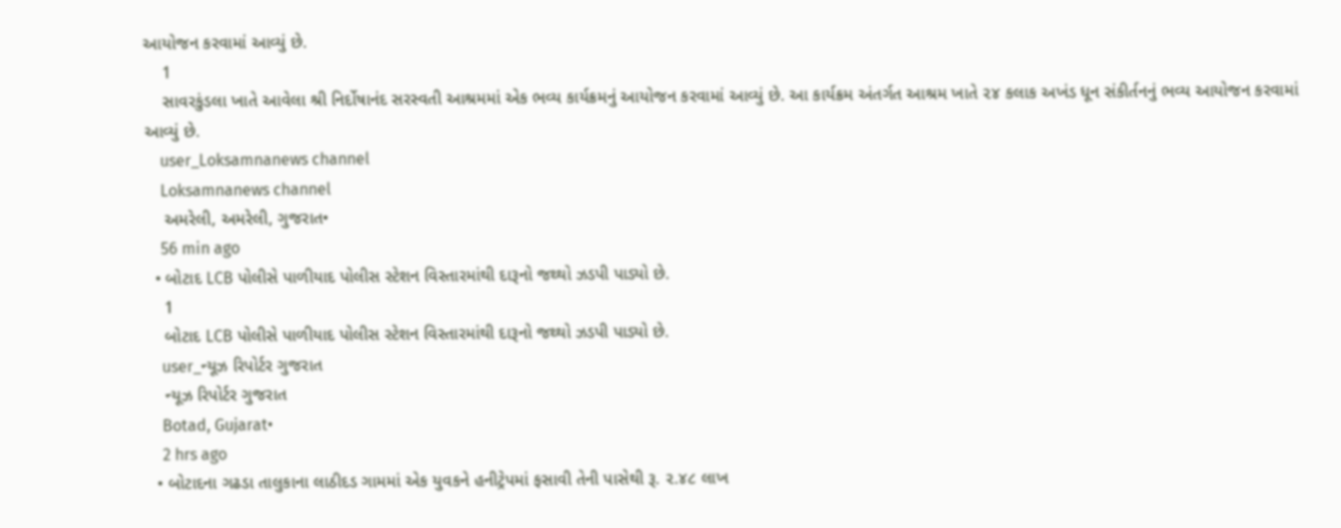આયોજન કરવામાં આવ્યું છે.
    1
    સાવરકુંડલા ખાતે આવેલા શ્રી નિર્દોષાનંદ સરસ્વતી આશ્રમમાં એક ભવ્ય કાર્યક્રમનું આયોજન કરવામાં આવ્યું છે. આ કાર્યક્રમ અંતર્ગત આશ્રમ ખાતે ૨૪ કલાક અખંડ ધૂન સંકીર્તનનું ભવ્ય આયોજન કરવામાં આવ્યું છે.
    user_Loksamnanews channel
    Loksamnanews channel
    અમરેલી, અમરેલી, ગુજરાત•
    56 min ago
  • બોટાદ LCB પોલીસે પાળીયાદ પોલીસ સ્ટેશન વિસ્તારમાંથી દારૂનો જથ્થો ઝડપી પાડ્યો છે.
    1
    બોટાદ LCB પોલીસે પાળીયાદ પોલીસ સ્ટેશન વિસ્તારમાંથી દારૂનો જથ્થો ઝડપી પાડ્યો છે.
    user_ન્યૂઝ રિપોર્ટર ગુજરાત
    ન્યૂઝ રિપોર્ટર ગુજરાત
    Botad, Gujarat•
    2 hrs ago
  • બોટાદના ગઢડા તાલુકાના લાઠીદડ ગામમાં એક યુવકને હનીટ્રેપમાં ફસાવી તેની પાસેથી રૂ. ૨.૪૮ લાખ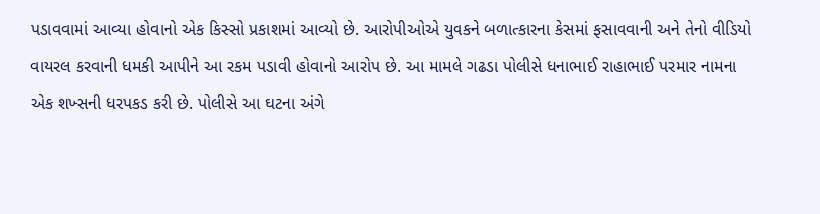પડાવવામાં આવ્યા હોવાનો એક કિસ્સો પ્રકાશમાં આવ્યો છે. આરોપીઓએ યુવકને બળાત્કારના કેસમાં ફસાવવાની અને તેનો વીડિયો વાયરલ કરવાની ધમકી આપીને આ રકમ પડાવી હોવાનો આરોપ છે. આ મામલે ગઢડા પોલીસે ધનાભાઈ રાહાભાઈ પરમાર નામના એક શખ્સની ધરપકડ કરી છે. પોલીસે આ ઘટના અંગે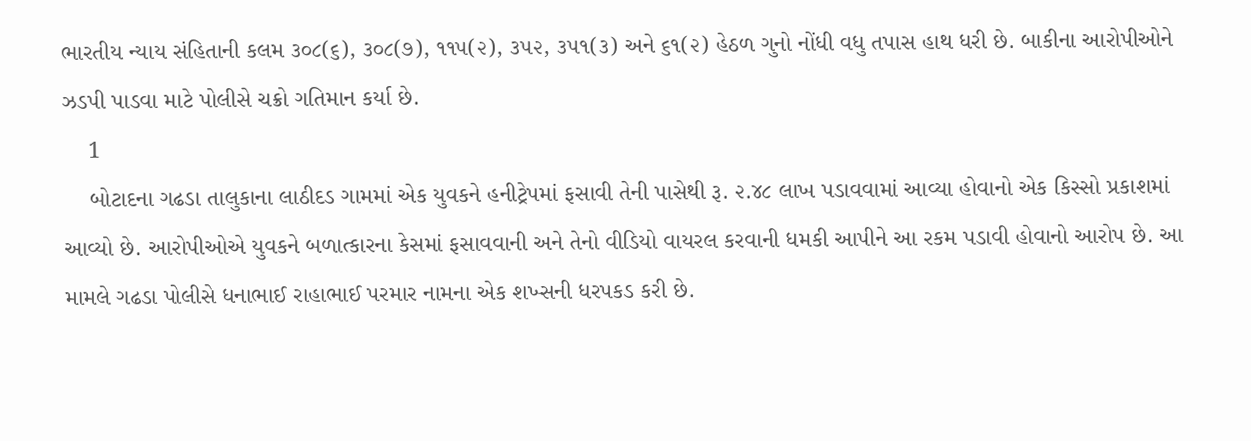ભારતીય ન્યાય સંહિતાની કલમ ૩૦૮(૬), ૩૦૮(૭), ૧૧૫(૨), ૩૫૨, ૩૫૧(૩) અને ૬૧(૨) હેઠળ ગુનો નોંધી વધુ તપાસ હાથ ધરી છે. બાકીના આરોપીઓને ઝડપી પાડવા માટે પોલીસે ચક્રો ગતિમાન કર્યા છે.
    1
    બોટાદના ગઢડા તાલુકાના લાઠીદડ ગામમાં એક યુવકને હનીટ્રેપમાં ફસાવી તેની પાસેથી રૂ. ૨.૪૮ લાખ પડાવવામાં આવ્યા હોવાનો એક કિસ્સો પ્રકાશમાં આવ્યો છે. આરોપીઓએ યુવકને બળાત્કારના કેસમાં ફસાવવાની અને તેનો વીડિયો વાયરલ કરવાની ધમકી આપીને આ રકમ પડાવી હોવાનો આરોપ છે. આ મામલે ગઢડા પોલીસે ધનાભાઈ રાહાભાઈ પરમાર નામના એક શખ્સની ધરપકડ કરી છે.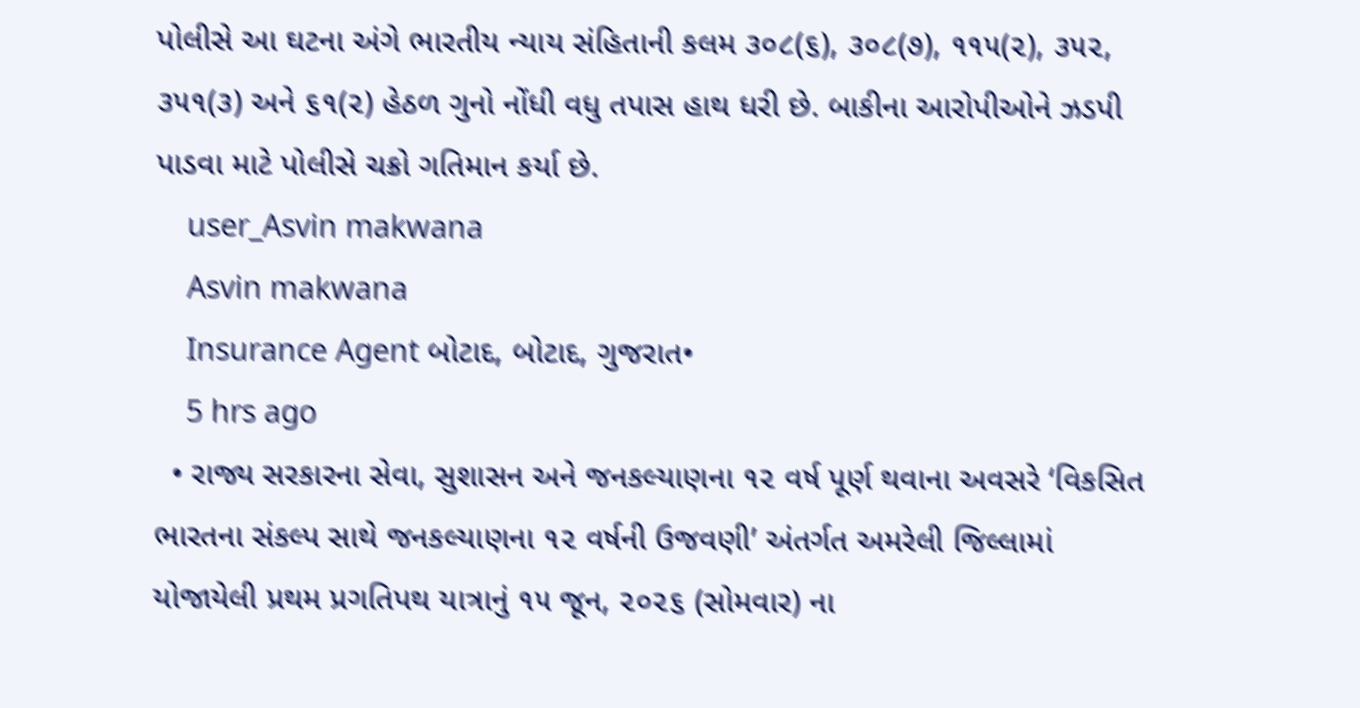પોલીસે આ ઘટના અંગે ભારતીય ન્યાય સંહિતાની કલમ ૩૦૮(૬), ૩૦૮(૭), ૧૧૫(૨), ૩૫૨, ૩૫૧(૩) અને ૬૧(૨) હેઠળ ગુનો નોંધી વધુ તપાસ હાથ ધરી છે. બાકીના આરોપીઓને ઝડપી પાડવા માટે પોલીસે ચક્રો ગતિમાન કર્યા છે.
    user_Asvin makwana
    Asvin makwana
    Insurance Agent બોટાદ, બોટાદ, ગુજરાત•
    5 hrs ago
  • રાજ્ય સરકારના સેવા, સુશાસન અને જનકલ્યાણના ૧૨ વર્ષ પૂર્ણ થવાના અવસરે ‘વિકસિત ભારતના સંકલ્પ સાથે જનકલ્યાણના ૧૨ વર્ષની ઉજવણી’ અંતર્ગત અમરેલી જિલ્લામાં યોજાયેલી પ્રથમ પ્રગતિપથ યાત્રાનું ૧૫ જૂન, ૨૦૨૬ (સોમવાર) ના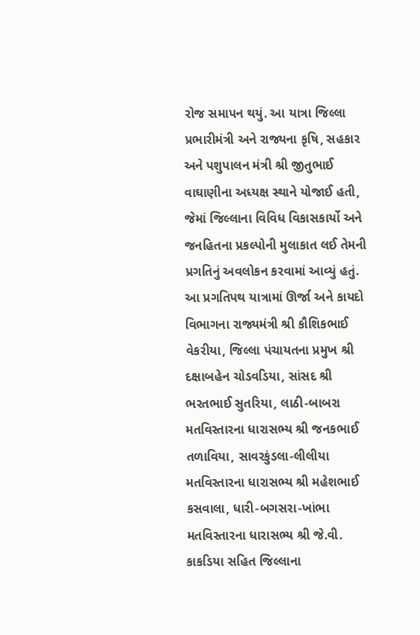રોજ સમાપન થયું. આ યાત્રા જિલ્લા પ્રભારીમંત્રી અને રાજ્યના કૃષિ, સહકાર અને પશુપાલન મંત્રી શ્રી જીતુભાઈ વાઘાણીના અધ્યક્ષ સ્થાને યોજાઈ હતી, જેમાં જિલ્લાના વિવિધ વિકાસકાર્યો અને જનહિતના પ્રકલ્પોની મુલાકાત લઈ તેમની પ્રગતિનું અવલોકન કરવામાં આવ્યું હતું. આ પ્રગતિપથ યાત્રામાં ઊર્જા અને કાયદો વિભાગના રાજ્યમંત્રી શ્રી કૌશિકભાઈ વેકરીયા, જિલ્લા પંચાયતના પ્રમુખ શ્રી દક્ષાબહેન ચોડવડિયા, સાંસદ શ્રી ભરતભાઈ સુતરિયા, લાઠી-બાબરા મતવિસ્તારના ધારાસભ્ય શ્રી જનકભાઈ તળાવિયા, સાવરકુંડલા-લીલીયા મતવિસ્તારના ધારાસભ્ય શ્રી મહેશભાઈ કસવાલા, ધારી-બગસરા-ખાંભા મતવિસ્તારના ધારાસભ્ય શ્રી જે.વી. કાકડિયા સહિત જિલ્લાના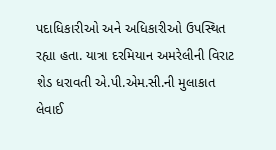પદાધિકારીઓ અને અધિકારીઓ ઉપસ્થિત રહ્યા હતા. યાત્રા દરમિયાન અમરેલીની વિરાટ શેડ ધરાવતી એ.પી.એમ.સી.ની મુલાકાત લેવાઈ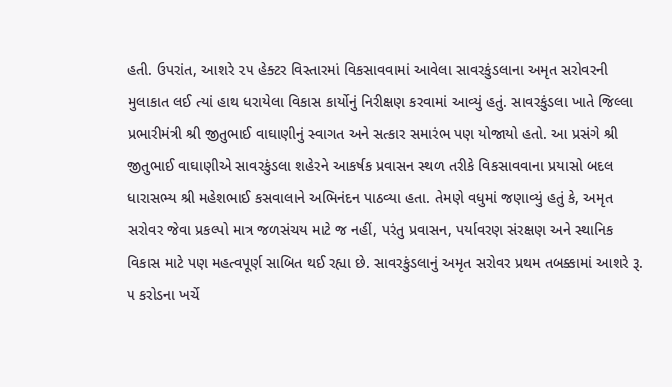હતી. ઉપરાંત, આશરે ૨૫ હેક્ટર વિસ્તારમાં વિકસાવવામાં આવેલા સાવરકુંડલાના અમૃત સરોવરની મુલાકાત લઈ ત્યાં હાથ ધરાયેલા વિકાસ કાર્યોનું નિરીક્ષણ કરવામાં આવ્યું હતું. સાવરકુંડલા ખાતે જિલ્લા પ્રભારીમંત્રી શ્રી જીતુભાઈ વાઘાણીનું સ્વાગત અને સત્કાર સમારંભ પણ યોજાયો હતો. આ પ્રસંગે શ્રી જીતુભાઈ વાઘાણીએ સાવરકુંડલા શહેરને આકર્ષક પ્રવાસન સ્થળ તરીકે વિકસાવવાના પ્રયાસો બદલ ધારાસભ્ય શ્રી મહેશભાઈ કસવાલાને અભિનંદન પાઠવ્યા હતા. તેમણે વધુમાં જણાવ્યું હતું કે, અમૃત સરોવર જેવા પ્રકલ્પો માત્ર જળસંચય માટે જ નહીં, પરંતુ પ્રવાસન, પર્યાવરણ સંરક્ષણ અને સ્થાનિક વિકાસ માટે પણ મહત્વપૂર્ણ સાબિત થઈ રહ્યા છે. સાવરકુંડલાનું અમૃત સરોવર પ્રથમ તબક્કામાં આશરે રૂ. ૫ કરોડના ખર્ચે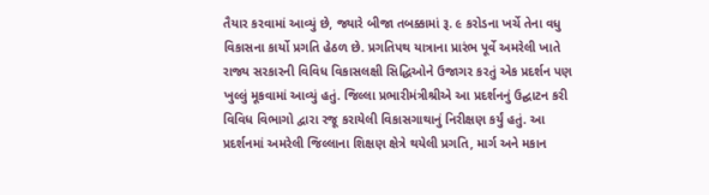તૈયાર કરવામાં આવ્યું છે, જ્યારે બીજા તબક્કામાં રૂ. ૯ કરોડના ખર્ચે તેના વધુ વિકાસના કાર્યો પ્રગતિ હેઠળ છે. પ્રગતિપથ યાત્રાના પ્રારંભ પૂર્વે અમરેલી ખાતે રાજ્ય સરકારની વિવિધ વિકાસલક્ષી સિદ્ધિઓને ઉજાગર કરતું એક પ્રદર્શન પણ ખુલ્લું મૂકવામાં આવ્યું હતું. જિલ્લા પ્રભારીમંત્રીશ્રીએ આ પ્રદર્શનનું ઉદ્ઘાટન કરી વિવિધ વિભાગો દ્વારા રજૂ કરાયેલી વિકાસગાથાનું નિરીક્ષણ કર્યું હતું. આ પ્રદર્શનમાં અમરેલી જિલ્લાના શિક્ષણ ક્ષેત્રે થયેલી પ્રગતિ, માર્ગ અને મકાન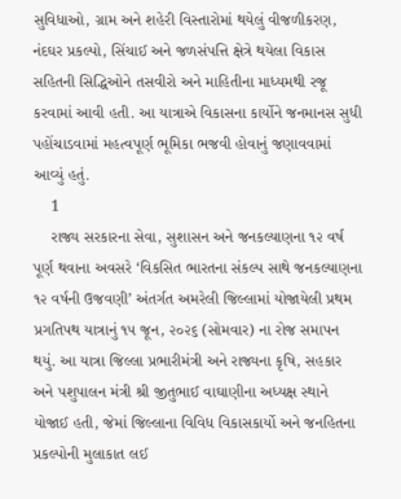સુવિધાઓ, ગ્રામ અને શહેરી વિસ્તારોમાં થયેલું વીજળીકરણ, નંદઘર પ્રકલ્પો, સિંચાઈ અને જળસંપત્તિ ક્ષેત્રે થયેલા વિકાસ સહિતની સિદ્ધિઓને તસવીરો અને માહિતીના માધ્યમથી રજૂ કરવામાં આવી હતી. આ યાત્રાએ વિકાસના કાર્યોને જનમાનસ સુધી પહોંચાડવામાં મહત્વપૂર્ણ ભૂમિકા ભજવી હોવાનું જણાવવામાં આવ્યું હતું.
    1
    રાજ્ય સરકારના સેવા, સુશાસન અને જનકલ્યાણના ૧૨ વર્ષ પૂર્ણ થવાના અવસરે ‘વિકસિત ભારતના સંકલ્પ સાથે જનકલ્યાણના ૧૨ વર્ષની ઉજવણી’ અંતર્ગત અમરેલી જિલ્લામાં યોજાયેલી પ્રથમ પ્રગતિપથ યાત્રાનું ૧૫ જૂન, ૨૦૨૬ (સોમવાર) ના રોજ સમાપન થયું. આ યાત્રા જિલ્લા પ્રભારીમંત્રી અને રાજ્યના કૃષિ, સહકાર અને પશુપાલન મંત્રી શ્રી જીતુભાઈ વાઘાણીના અધ્યક્ષ સ્થાને યોજાઈ હતી, જેમાં જિલ્લાના વિવિધ વિકાસકાર્યો અને જનહિતના પ્રકલ્પોની મુલાકાત લઈ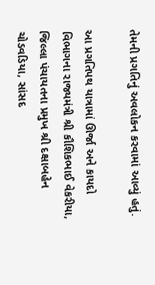તેમની પ્રગતિનું અવલોકન કરવામાં આવ્યું હતું.

આ પ્રગતિપથ યાત્રામાં ઊર્જા અને કાયદો વિભાગના રાજ્યમંત્રી શ્રી કૌશિકભાઈ વેકરીયા, જિલ્લા પંચાયતના પ્રમુખ શ્રી દક્ષાબહેન ચોડવડિયા, સાંસદ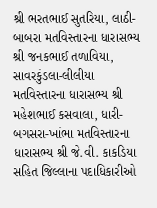શ્રી ભરતભાઈ સુતરિયા, લાઠી-બાબરા મતવિસ્તારના ધારાસભ્ય શ્રી જનકભાઈ તળાવિયા, સાવરકુંડલા-લીલીયા મતવિસ્તારના ધારાસભ્ય શ્રી મહેશભાઈ કસવાલા, ધારી-બગસરા-ખાંભા મતવિસ્તારના ધારાસભ્ય શ્રી જે.વી. કાકડિયા સહિત જિલ્લાના પદાધિકારીઓ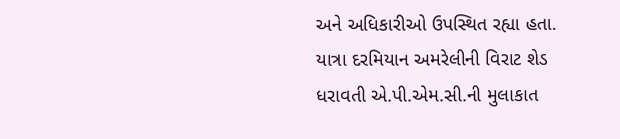અને અધિકારીઓ ઉપસ્થિત રહ્યા હતા. યાત્રા દરમિયાન અમરેલીની વિરાટ શેડ ધરાવતી એ.પી.એમ.સી.ની મુલાકાત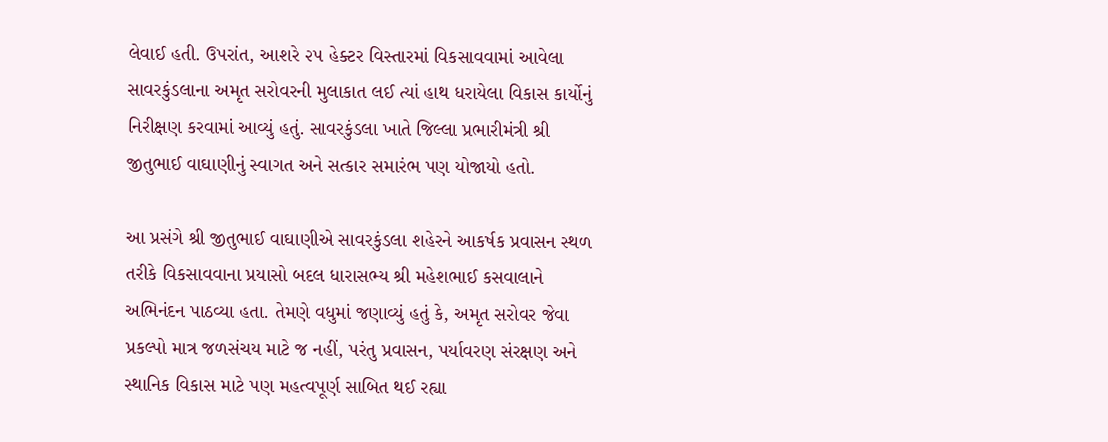લેવાઈ હતી. ઉપરાંત, આશરે ૨૫ હેક્ટર વિસ્તારમાં વિકસાવવામાં આવેલા સાવરકુંડલાના અમૃત સરોવરની મુલાકાત લઈ ત્યાં હાથ ધરાયેલા વિકાસ કાર્યોનું નિરીક્ષણ કરવામાં આવ્યું હતું. સાવરકુંડલા ખાતે જિલ્લા પ્રભારીમંત્રી શ્રી જીતુભાઈ વાઘાણીનું સ્વાગત અને સત્કાર સમારંભ પણ યોજાયો હતો.

આ પ્રસંગે શ્રી જીતુભાઈ વાઘાણીએ સાવરકુંડલા શહેરને આકર્ષક પ્રવાસન સ્થળ તરીકે વિકસાવવાના પ્રયાસો બદલ ધારાસભ્ય શ્રી મહેશભાઈ કસવાલાને અભિનંદન પાઠવ્યા હતા. તેમણે વધુમાં જણાવ્યું હતું કે, અમૃત સરોવર જેવા પ્રકલ્પો માત્ર જળસંચય માટે જ નહીં, પરંતુ પ્રવાસન, પર્યાવરણ સંરક્ષણ અને સ્થાનિક વિકાસ માટે પણ મહત્વપૂર્ણ સાબિત થઈ રહ્યા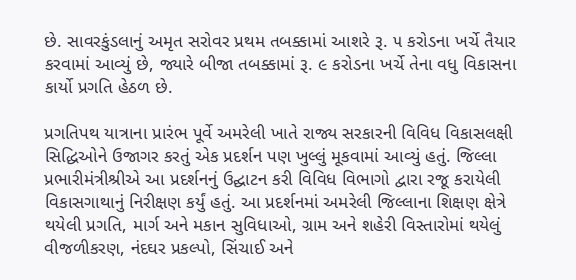છે. સાવરકુંડલાનું અમૃત સરોવર પ્રથમ તબક્કામાં આશરે રૂ. ૫ કરોડના ખર્ચે તૈયાર કરવામાં આવ્યું છે, જ્યારે બીજા તબક્કામાં રૂ. ૯ કરોડના ખર્ચે તેના વધુ વિકાસના કાર્યો પ્રગતિ હેઠળ છે.

પ્રગતિપથ યાત્રાના પ્રારંભ પૂર્વે અમરેલી ખાતે રાજ્ય સરકારની વિવિધ વિકાસલક્ષી સિદ્ધિઓને ઉજાગર કરતું એક પ્રદર્શન પણ ખુલ્લું મૂકવામાં આવ્યું હતું. જિલ્લા પ્રભારીમંત્રીશ્રીએ આ પ્રદર્શનનું ઉદ્ઘાટન કરી વિવિધ વિભાગો દ્વારા રજૂ કરાયેલી વિકાસગાથાનું નિરીક્ષણ કર્યું હતું. આ પ્રદર્શનમાં અમરેલી જિલ્લાના શિક્ષણ ક્ષેત્રે થયેલી પ્રગતિ, માર્ગ અને મકાન સુવિધાઓ, ગ્રામ અને શહેરી વિસ્તારોમાં થયેલું વીજળીકરણ, નંદઘર પ્રકલ્પો, સિંચાઈ અને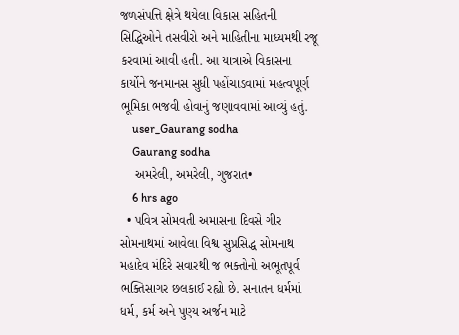જળસંપત્તિ ક્ષેત્રે થયેલા વિકાસ સહિતની સિદ્ધિઓને તસવીરો અને માહિતીના માધ્યમથી રજૂ કરવામાં આવી હતી. આ યાત્રાએ વિકાસના કાર્યોને જનમાનસ સુધી પહોંચાડવામાં મહત્વપૂર્ણ ભૂમિકા ભજવી હોવાનું જણાવવામાં આવ્યું હતું.
    user_Gaurang sodha
    Gaurang sodha
    અમરેલી, અમરેલી, ગુજરાત•
    6 hrs ago
  • પવિત્ર સોમવતી અમાસના દિવસે ગીર સોમનાથમાં આવેલા વિશ્વ સુપ્રસિદ્ધ સોમનાથ મહાદેવ મંદિરે સવારથી જ ભક્તોનો અભૂતપૂર્વ ભક્તિસાગર છલકાઈ રહ્યો છે. સનાતન ધર્મમાં ધર્મ, કર્મ અને પુણ્ય અર્જન માટે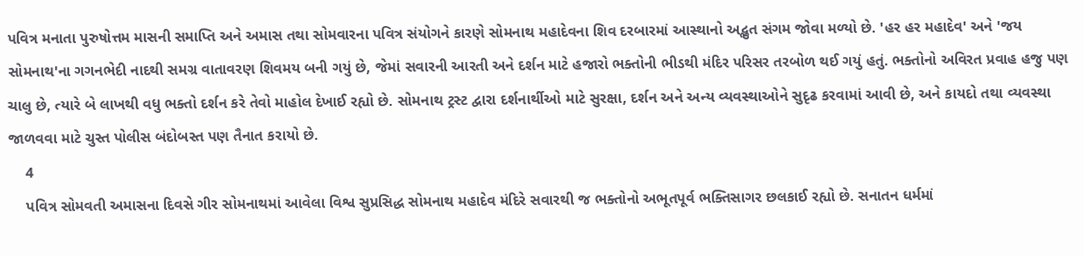પવિત્ર મનાતા પુરુષોત્તમ માસની સમાપ્તિ અને અમાસ તથા સોમવારના પવિત્ર સંયોગને કારણે સોમનાથ મહાદેવના શિવ દરબારમાં આસ્થાનો અદ્ભુત સંગમ જોવા મળ્યો છે. 'હર હર મહાદેવ' અને 'જય સોમનાથ'ના ગગનભેદી નાદથી સમગ્ર વાતાવરણ શિવમય બની ગયું છે, જેમાં સવારની આરતી અને દર્શન માટે હજારો ભક્તોની ભીડથી મંદિર પરિસર તરબોળ થઈ ગયું હતું. ભક્તોનો અવિરત પ્રવાહ હજુ પણ ચાલુ છે, ત્યારે બે લાખથી વધુ ભક્તો દર્શન કરે તેવો માહોલ દેખાઈ રહ્યો છે. સોમનાથ ટ્રસ્ટ દ્વારા દર્શનાર્થીઓ માટે સુરક્ષા, દર્શન અને અન્ય વ્યવસ્થાઓને સુદૃઢ કરવામાં આવી છે, અને કાયદો તથા વ્યવસ્થા જાળવવા માટે ચુસ્ત પોલીસ બંદોબસ્ત પણ તૈનાત કરાયો છે.
    4
    પવિત્ર સોમવતી અમાસના દિવસે ગીર સોમનાથમાં આવેલા વિશ્વ સુપ્રસિદ્ધ સોમનાથ મહાદેવ મંદિરે સવારથી જ ભક્તોનો અભૂતપૂર્વ ભક્તિસાગર છલકાઈ રહ્યો છે. સનાતન ધર્મમાં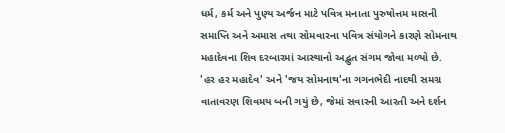ધર્મ, કર્મ અને પુણ્ય અર્જન માટે પવિત્ર મનાતા પુરુષોત્તમ માસની સમાપ્તિ અને અમાસ તથા સોમવારના પવિત્ર સંયોગને કારણે સોમનાથ મહાદેવના શિવ દરબારમાં આસ્થાનો અદ્ભુત સંગમ જોવા મળ્યો છે. 'હર હર મહાદેવ' અને 'જય સોમનાથ'ના ગગનભેદી નાદથી સમગ્ર વાતાવરણ શિવમય બની ગયું છે, જેમાં સવારની આરતી અને દર્શન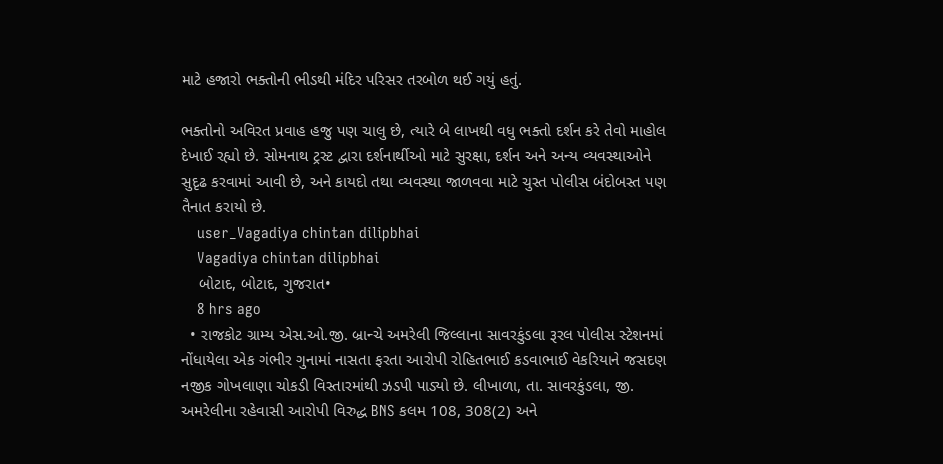માટે હજારો ભક્તોની ભીડથી મંદિર પરિસર તરબોળ થઈ ગયું હતું.

ભક્તોનો અવિરત પ્રવાહ હજુ પણ ચાલુ છે, ત્યારે બે લાખથી વધુ ભક્તો દર્શન કરે તેવો માહોલ દેખાઈ રહ્યો છે. સોમનાથ ટ્રસ્ટ દ્વારા દર્શનાર્થીઓ માટે સુરક્ષા, દર્શન અને અન્ય વ્યવસ્થાઓને સુદૃઢ કરવામાં આવી છે, અને કાયદો તથા વ્યવસ્થા જાળવવા માટે ચુસ્ત પોલીસ બંદોબસ્ત પણ તૈનાત કરાયો છે.
    user_Vagadiya chintan dilipbhai
    Vagadiya chintan dilipbhai
    બોટાદ, બોટાદ, ગુજરાત•
    8 hrs ago
  • રાજકોટ ગ્રામ્ય એસ.ઓ.જી. બ્રાન્ચે અમરેલી જિલ્લાના સાવરકુંડલા રૂરલ પોલીસ સ્ટેશનમાં નોંધાયેલા એક ગંભીર ગુનામાં નાસતા ફરતા આરોપી રોહિતભાઈ કડવાભાઈ વેકરિયાને જસદણ નજીક ગોખલાણા ચોકડી વિસ્તારમાંથી ઝડપી પાડ્યો છે. લીખાળા, તા. સાવરકુંડલા, જી. અમરેલીના રહેવાસી આરોપી વિરુદ્ધ BNS કલમ 108, 308(2) અને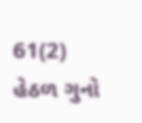61(2) હેઠળ ગુનો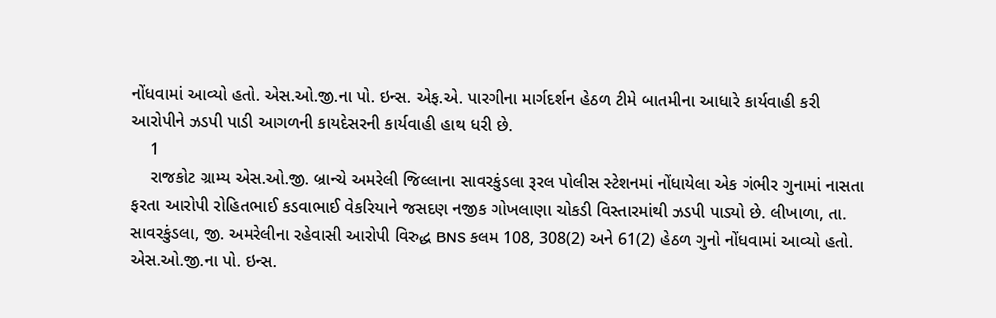નોંધવામાં આવ્યો હતો. એસ.ઓ.જી.ના પો. ઇન્સ. એફ.એ. પારગીના માર્ગદર્શન હેઠળ ટીમે બાતમીના આધારે કાર્યવાહી કરી આરોપીને ઝડપી પાડી આગળની કાયદેસરની કાર્યવાહી હાથ ધરી છે.
    1
    રાજકોટ ગ્રામ્ય એસ.ઓ.જી. બ્રાન્ચે અમરેલી જિલ્લાના સાવરકુંડલા રૂરલ પોલીસ સ્ટેશનમાં નોંધાયેલા એક ગંભીર ગુનામાં નાસતા ફરતા આરોપી રોહિતભાઈ કડવાભાઈ વેકરિયાને જસદણ નજીક ગોખલાણા ચોકડી વિસ્તારમાંથી ઝડપી પાડ્યો છે. લીખાળા, તા. સાવરકુંડલા, જી. અમરેલીના રહેવાસી આરોપી વિરુદ્ધ BNS કલમ 108, 308(2) અને 61(2) હેઠળ ગુનો નોંધવામાં આવ્યો હતો. એસ.ઓ.જી.ના પો. ઇન્સ.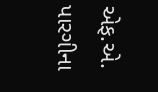એફ.એ. પારગીના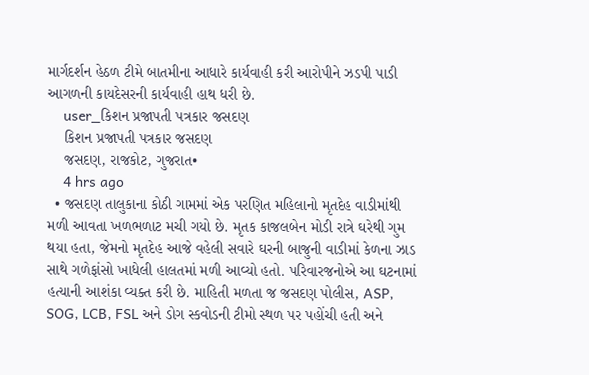માર્ગદર્શન હેઠળ ટીમે બાતમીના આધારે કાર્યવાહી કરી આરોપીને ઝડપી પાડી આગળની કાયદેસરની કાર્યવાહી હાથ ધરી છે.
    user_કિશન પ્રજાપતી પત્રકાર જસદણ
    કિશન પ્રજાપતી પત્રકાર જસદણ
    જસદણ, રાજકોટ, ગુજરાત•
    4 hrs ago
  • જસદણ તાલુકાના કોઠી ગામમાં એક પરણિત મહિલાનો મૃતદેહ વાડીમાંથી મળી આવતા ખળભળાટ મચી ગયો છે. મૃતક કાજલબેન મોડી રાત્રે ઘરેથી ગુમ થયા હતા, જેમનો મૃતદેહ આજે વહેલી સવારે ઘરની બાજુની વાડીમાં કેળના ઝાડ સાથે ગળેફાંસો ખાધેલી હાલતમાં મળી આવ્યો હતો. પરિવારજનોએ આ ઘટનામાં હત્યાની આશંકા વ્યક્ત કરી છે. માહિતી મળતા જ જસદણ પોલીસ, ASP, SOG, LCB, FSL અને ડોગ સ્કવોડની ટીમો સ્થળ પર પહોંચી હતી અને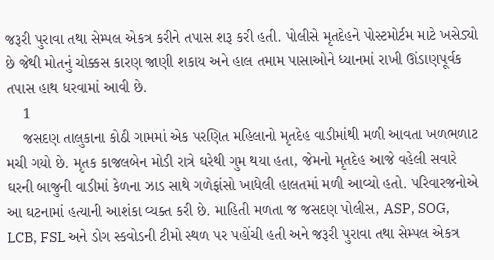જરૂરી પુરાવા તથા સેમ્પલ એકત્ર કરીને તપાસ શરૂ કરી હતી. પોલીસે મૃતદેહને પોસ્ટમોર્ટમ માટે ખસેડ્યો છે જેથી મોતનું ચોક્કસ કારણ જાણી શકાય અને હાલ તમામ પાસાઓને ધ્યાનમાં રાખી ઊંડાણપૂર્વક તપાસ હાથ ધરવામાં આવી છે.
    1
    જસદણ તાલુકાના કોઠી ગામમાં એક પરણિત મહિલાનો મૃતદેહ વાડીમાંથી મળી આવતા ખળભળાટ મચી ગયો છે. મૃતક કાજલબેન મોડી રાત્રે ઘરેથી ગુમ થયા હતા, જેમનો મૃતદેહ આજે વહેલી સવારે ઘરની બાજુની વાડીમાં કેળના ઝાડ સાથે ગળેફાંસો ખાધેલી હાલતમાં મળી આવ્યો હતો. પરિવારજનોએ આ ઘટનામાં હત્યાની આશંકા વ્યક્ત કરી છે. માહિતી મળતા જ જસદણ પોલીસ, ASP, SOG, LCB, FSL અને ડોગ સ્કવોડની ટીમો સ્થળ પર પહોંચી હતી અને જરૂરી પુરાવા તથા સેમ્પલ એકત્ર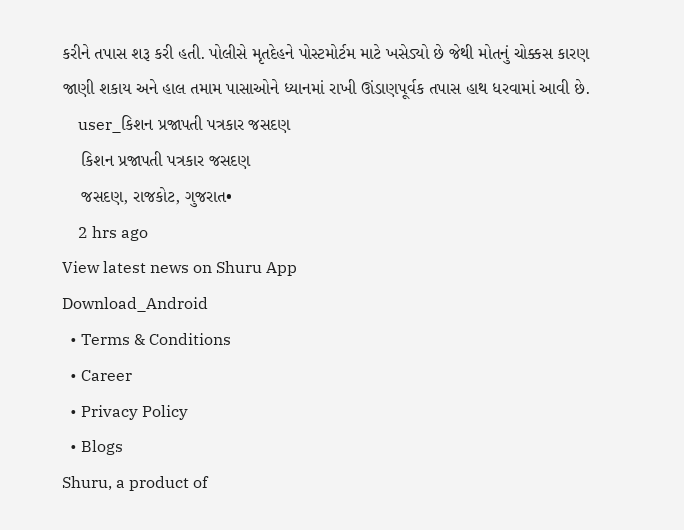કરીને તપાસ શરૂ કરી હતી. પોલીસે મૃતદેહને પોસ્ટમોર્ટમ માટે ખસેડ્યો છે જેથી મોતનું ચોક્કસ કારણ જાણી શકાય અને હાલ તમામ પાસાઓને ધ્યાનમાં રાખી ઊંડાણપૂર્વક તપાસ હાથ ધરવામાં આવી છે.
    user_કિશન પ્રજાપતી પત્રકાર જસદણ
    કિશન પ્રજાપતી પત્રકાર જસદણ
    જસદણ, રાજકોટ, ગુજરાત•
    2 hrs ago
View latest news on Shuru App
Download_Android
  • Terms & Conditions
  • Career
  • Privacy Policy
  • Blogs
Shuru, a product of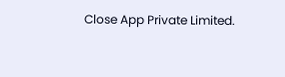Close App Private Limited.